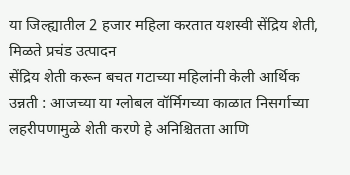या जिल्ह्यातील 2 हजार महिला करतात यशस्वी सेंद्रिय शेती, मिळते प्रचंड उत्पादन
सेंद्रिय शेती करून बचत गटाच्या महिलांनी केली आर्थिक उन्नती : आजच्या या ग्लोबल वॉर्मिगच्या काळात निसर्गाच्या लहरीपणामुळे शेती करणे हे अनिश्चितता आणि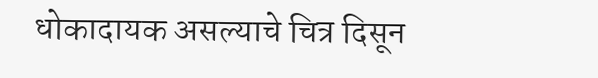धोकादायक असल्याचे चित्र दिसून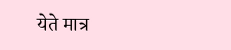येते मात्र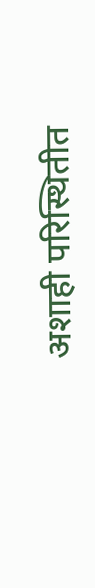अशाही परिस्थितीत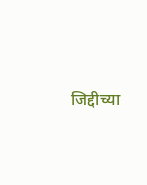जिद्दीच्या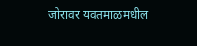जोरावर यवतमाळमधील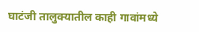घाटंजी तालुक्यातील काही गावांमध्ये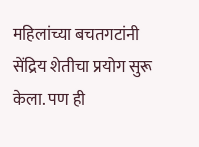महिलांच्या बचतगटांनी सेंद्रिय शेतीचा प्रयोग सुरू केला. पण ही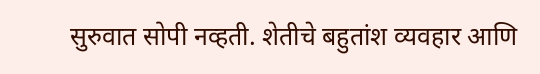सुरुवात सोपी नव्हती. शेतीचे बहुतांश व्यवहार आणि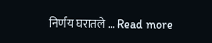निर्णय घरातले … Read more